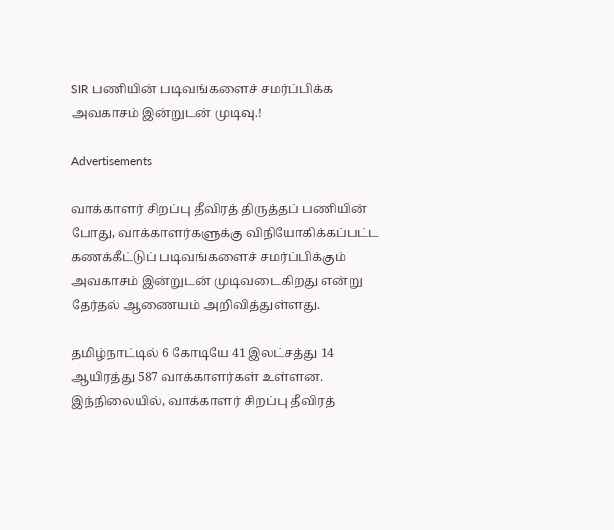SIR பணியின் படிவங்களைச் சமர்ப்பிக்க அவகாசம் இன்றுடன் முடிவு.!

Advertisements

வாக்காளர் சிறப்பு தீவிரத் திருத்தப் பணியின் போது, வாக்காளர்களுக்கு விநியோகிக்கப்பட்ட கணக்கீட்டுப் படிவங்களைச் சமர்ப்பிக்கும் அவகாசம் இன்றுடன் முடிவடைகிறது என்று தேர்தல் ஆணையம் அறிவித்துள்ளது.

தமிழ்நாட்டில் 6 கோடியே 41 இலட்சத்து 14 ஆயிரத்து 587 வாக்காளர்கள் உள்ளன. இந்நிலையில், வாக்காளர் சிறப்பு தீவிரத்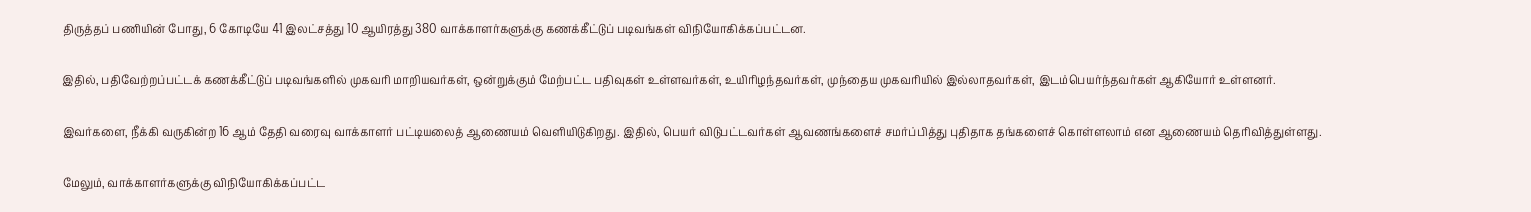திருத்தப் பணியின் போது, 6 கோடியே 41 இலட்சத்து 10 ஆயிரத்து 380 வாக்காளர்களுக்கு கணக்கீட்டுப் படிவங்கள் விநியோகிக்கப்பட்டன.

இதில், பதிவேற்றப்பட்டக் கணக்கீட்டுப் படிவங்களில் முகவரி மாறியவர்கள், ஒன்றுக்கும் மேற்பட்ட பதிவுகள் உள்ளவர்கள், உயிரிழந்தவர்கள், முந்தைய முகவரியில் இல்லாதவர்கள், இடம்பெயர்ந்தவர்கள் ஆகியோர் உள்ளனர்.

இவர்களை, நீக்கி வருகின்ற 16 ஆம் தேதி வரைவு வாக்காளர் பட்டியலைத் ஆணையம் வெளியிடுகிறது. இதில், பெயர் விடுபட்டவர்கள் ஆவணங்களைச் சமர்ப்பித்து புதிதாக தங்களைச் கொள்ளலாம் என ஆணையம் தெரிவித்துள்ளது.

மேலும், வாக்காளர்களுக்கு விநியோகிக்கப்பட்ட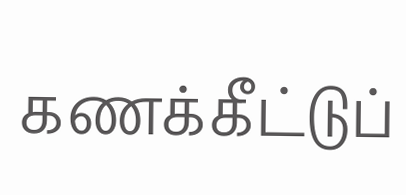கணக்கீட்டுப்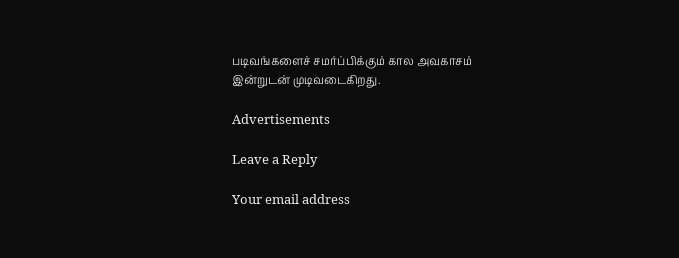படிவங்களைச் சமர்ப்பிக்கும் கால அவகாசம் இன்றுடன் முடிவடைகிறது.

Advertisements

Leave a Reply

Your email address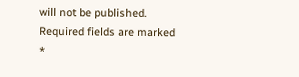will not be published. Required fields are marked *